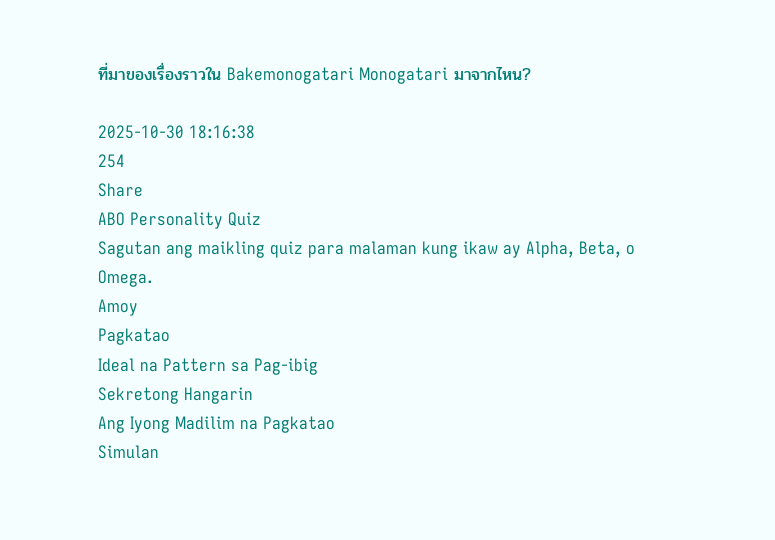ที่มาของเรื่องราวใน Bakemonogatari Monogatari มาจากไหน?

2025-10-30 18:16:38
254
Share
ABO Personality Quiz
Sagutan ang maikling quiz para malaman kung ikaw ay Alpha, Beta, o Omega.
Amoy
Pagkatao
Ideal na Pattern sa Pag-ibig
Sekretong Hangarin
Ang Iyong Madilim na Pagkatao
Simulan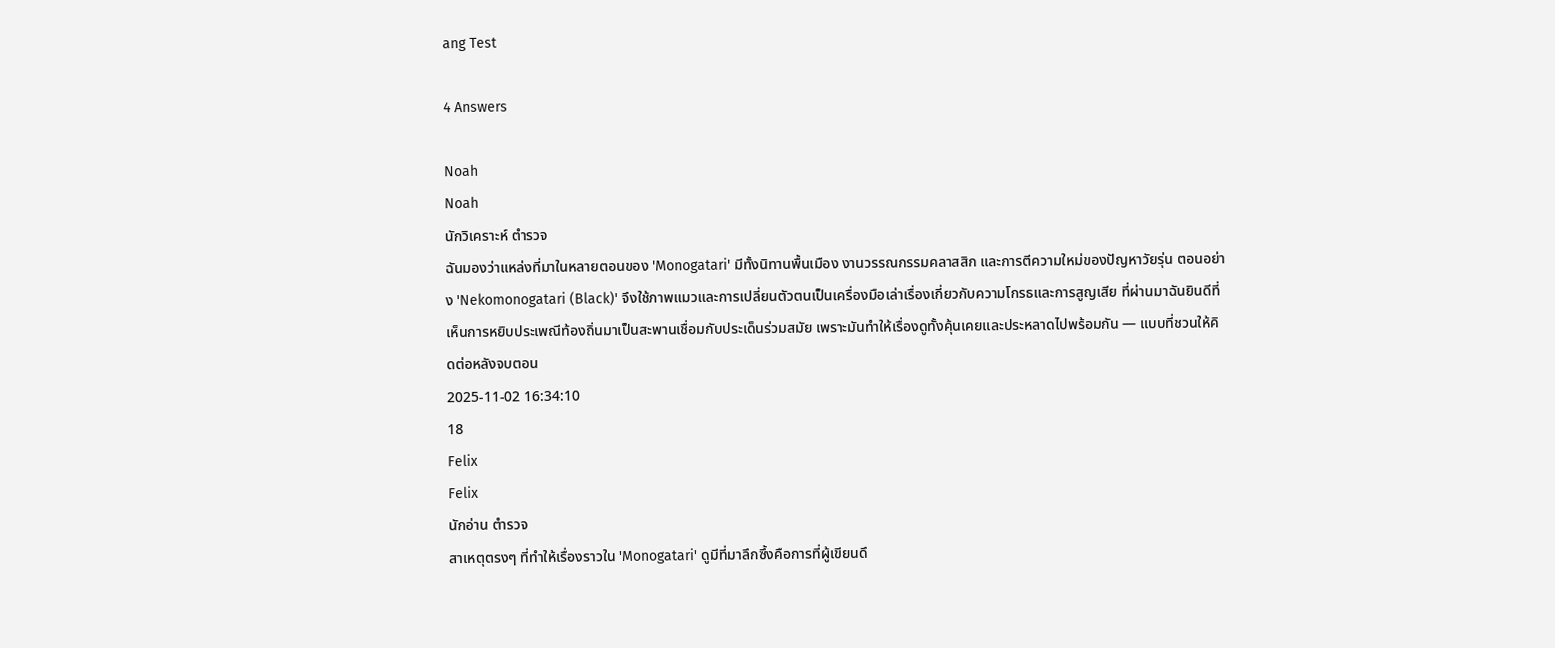ang Test

4 Answers

Noah
Noah
นักวิเคราะห์ ตำรวจ
ฉันมองว่าแหล่งที่มาในหลายตอนของ 'Monogatari' มีทั้งนิทานพื้นเมือง งานวรรณกรรมคลาสสิก และการตีความใหม่ของปัญหาวัยรุ่น ตอนอย่าง 'Nekomonogatari (Black)' จึงใช้ภาพแมวและการเปลี่ยนตัวตนเป็นเครื่องมือเล่าเรื่องเกี่ยวกับความโกรธและการสูญเสีย ที่ผ่านมาฉันยินดีที่เห็นการหยิบประเพณีท้องถิ่นมาเป็นสะพานเชื่อมกับประเด็นร่วมสมัย เพราะมันทำให้เรื่องดูทั้งคุ้นเคยและประหลาดไปพร้อมกัน — แบบที่ชวนให้คิดต่อหลังจบตอน
2025-11-02 16:34:10
18
Felix
Felix
นักอ่าน ตำรวจ
สาเหตุตรงๆ ที่ทำให้เรื่องราวใน 'Monogatari' ดูมีที่มาลึกซึ้งคือการที่ผู้เขียนดึ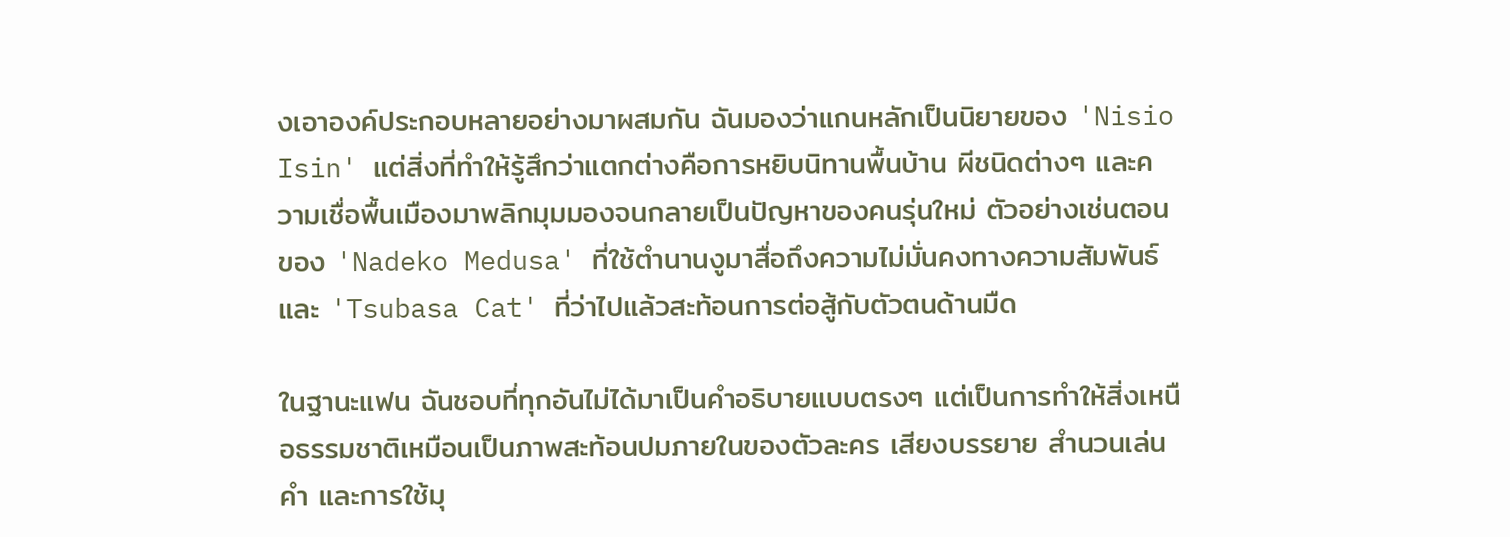งเอาองค์ประกอบหลายอย่างมาผสมกัน ฉันมองว่าแกนหลักเป็นนิยายของ 'Nisio Isin' แต่สิ่งที่ทำให้รู้สึกว่าแตกต่างคือการหยิบนิทานพื้นบ้าน ผีชนิดต่างๆ และความเชื่อพื้นเมืองมาพลิกมุมมองจนกลายเป็นปัญหาของคนรุ่นใหม่ ตัวอย่างเช่นตอนของ 'Nadeko Medusa' ที่ใช้ตำนานงูมาสื่อถึงความไม่มั่นคงทางความสัมพันธ์ และ 'Tsubasa Cat' ที่ว่าไปแล้วสะท้อนการต่อสู้กับตัวตนด้านมืด

ในฐานะแฟน ฉันชอบที่ทุกอันไม่ได้มาเป็นคำอธิบายแบบตรงๆ แต่เป็นการทำให้สิ่งเหนือธรรมชาติเหมือนเป็นภาพสะท้อนปมภายในของตัวละคร เสียงบรรยาย สำนวนเล่นคำ และการใช้มุ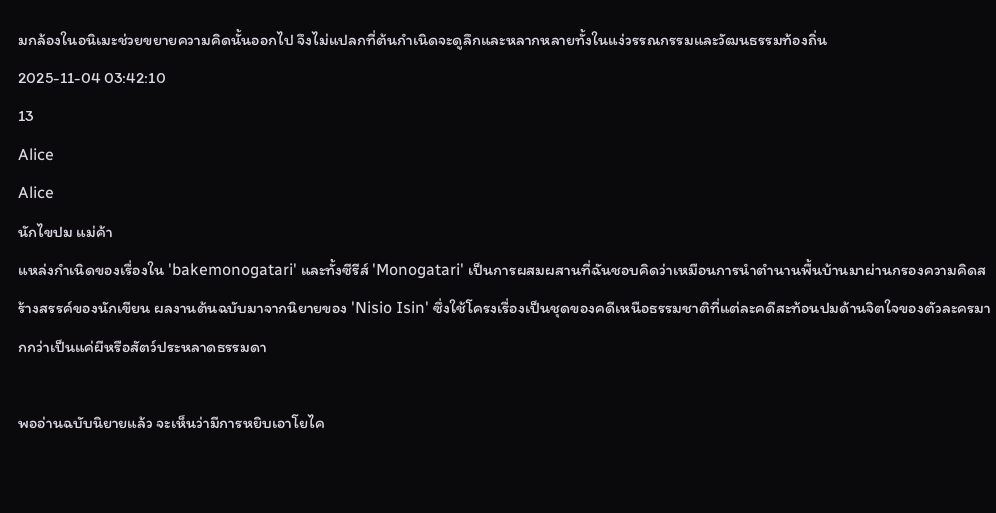มกล้องในอนิเมะช่วยขยายความคิดนั้นออกไป จึงไม่แปลกที่ต้นกำเนิดจะดูลึกและหลากหลายทั้งในแง่วรรณกรรมและวัฒนธรรมท้องถิ่น
2025-11-04 03:42:10
13
Alice
Alice
นักไขปม แม่ค้า
แหล่งกำเนิดของเรื่องใน 'bakemonogatari' และทั้งซีรีส์ 'Monogatari' เป็นการผสมผสานที่ฉันชอบคิดว่าเหมือนการนำตำนานพื้นบ้านมาผ่านกรองความคิดสร้างสรรค์ของนักเขียน ผลงานต้นฉบับมาจากนิยายของ 'Nisio Isin' ซึ่งใช้โครงเรื่องเป็นชุดของคดีเหนือธรรมชาติที่แต่ละคดีสะท้อนปมด้านจิตใจของตัวละครมากกว่าเป็นแค่ผีหรือสัตว์ประหลาดธรรมดา

พออ่านฉบับนิยายแล้ว จะเห็นว่ามีการหยิบเอาโยไค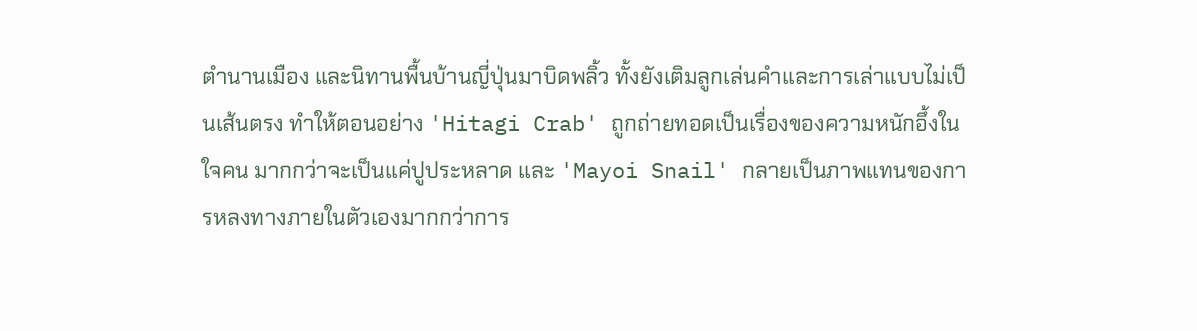ตำนานเมือง และนิทานพื้นบ้านญี่ปุ่นมาบิดพลิ้ว ทั้งยังเติมลูกเล่นคำและการเล่าแบบไม่เป็นเส้นตรง ทำให้ตอนอย่าง 'Hitagi Crab' ถูกถ่ายทอดเป็นเรื่องของความหนักอึ้งในใจคน มากกว่าจะเป็นแค่ปูประหลาด และ 'Mayoi Snail' กลายเป็นภาพแทนของการหลงทางภายในตัวเองมากกว่าการ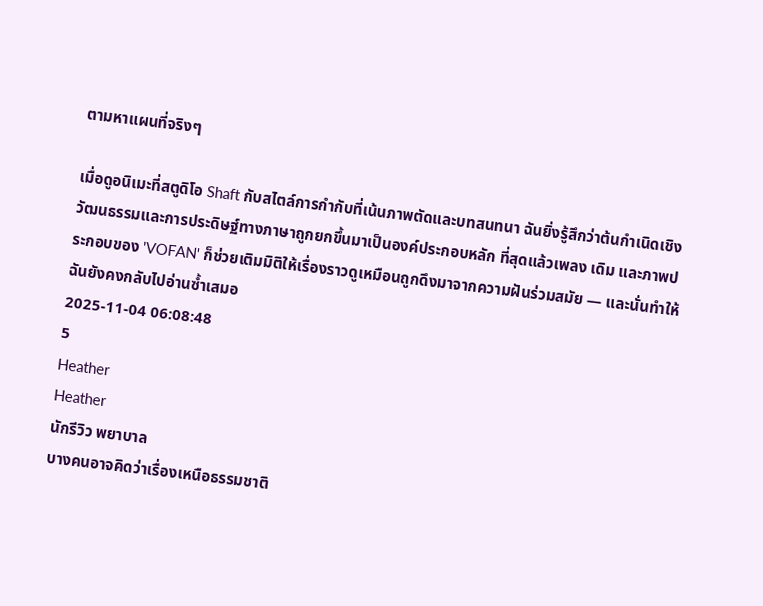ตามหาแผนที่จริงๆ

เมื่อดูอนิเมะที่สตูดิโอ Shaft กับสไตล์การกำกับที่เน้นภาพตัดและบทสนทนา ฉันยิ่งรู้สึกว่าต้นกำเนิดเชิงวัฒนธรรมและการประดิษฐ์ทางภาษาถูกยกขึ้นมาเป็นองค์ประกอบหลัก ที่สุดแล้วเพลง เดิม และภาพประกอบของ 'VOFAN' ก็ช่วยเติมมิติให้เรื่องราวดูเหมือนถูกดึงมาจากความฝันร่วมสมัย — และนั่นทำให้ฉันยังคงกลับไปอ่านซ้ำเสมอ
2025-11-04 06:08:48
5
Heather
Heather
นักรีวิว พยาบาล
บางคนอาจคิดว่าเรื่องเหนือธรรมชาติ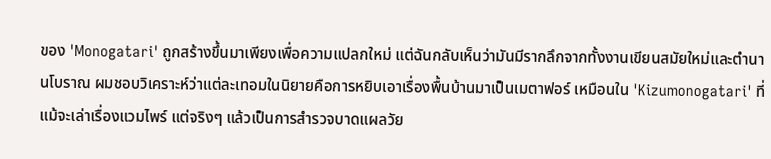ของ 'Monogatari' ถูกสร้างขึ้นมาเพียงเพื่อความแปลกใหม่ แต่ฉันกลับเห็นว่ามันมีรากลึกจากทั้งงานเขียนสมัยใหม่และตำนานโบราณ ผมชอบวิเคราะห์ว่าแต่ละเทอมในนิยายคือการหยิบเอาเรื่องพื้นบ้านมาเป็นเมตาฟอร์ เหมือนใน 'Kizumonogatari' ที่แม้จะเล่าเรื่องแวมไพร์ แต่จริงๆ แล้วเป็นการสำรวจบาดแผลวัย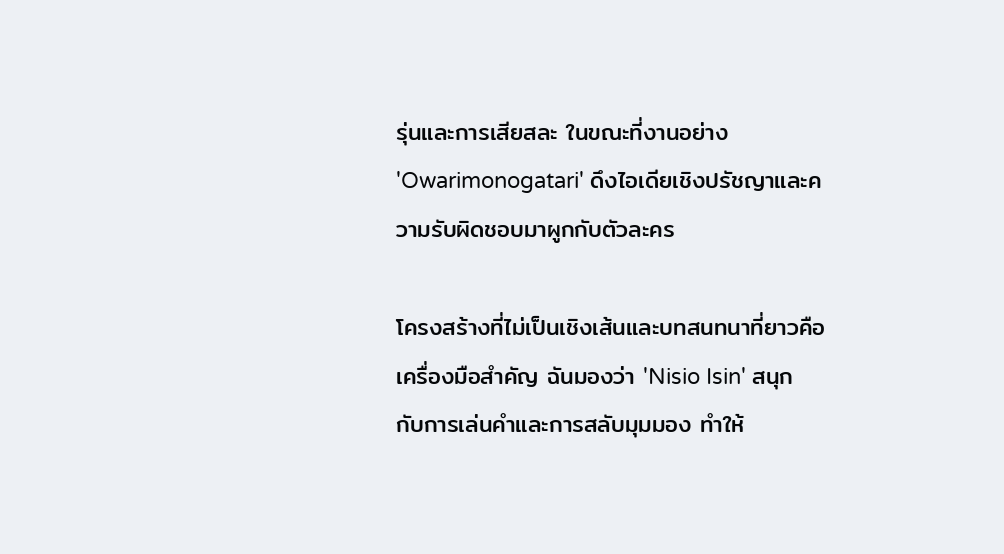รุ่นและการเสียสละ ในขณะที่งานอย่าง 'Owarimonogatari' ดึงไอเดียเชิงปรัชญาและความรับผิดชอบมาผูกกับตัวละคร

โครงสร้างที่ไม่เป็นเชิงเส้นและบทสนทนาที่ยาวคือเครื่องมือสำคัญ ฉันมองว่า 'Nisio Isin' สนุกกับการเล่นคำและการสลับมุมมอง ทำให้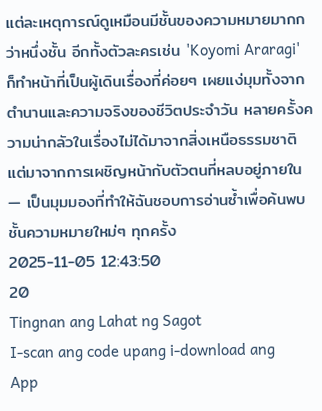แต่ละเหตุการณ์ดูเหมือนมีชั้นของความหมายมากกว่าหนึ่งชั้น อีกทั้งตัวละครเช่น 'Koyomi Araragi' ก็ทำหน้าที่เป็นผู้เดินเรื่องที่ค่อยๆ เผยแง่มุมทั้งจากตำนานและความจริงของชีวิตประจำวัน หลายครั้งความน่ากลัวในเรื่องไม่ได้มาจากสิ่งเหนือธรรมชาติ แต่มาจากการเผชิญหน้ากับตัวตนที่หลบอยู่ภายใน — เป็นมุมมองที่ทำให้ฉันชอบการอ่านซ้ำเพื่อค้นพบชั้นความหมายใหม่ๆ ทุกครั้ง
2025-11-05 12:43:50
20
Tingnan ang Lahat ng Sagot
I-scan ang code upang i-download ang App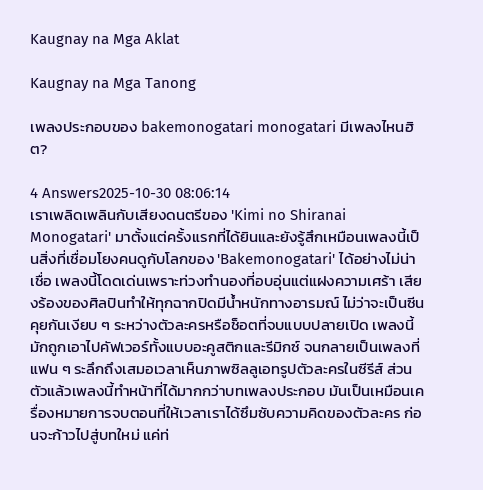Kaugnay na Mga Aklat

Kaugnay na Mga Tanong

เพลงประกอบของ bakemonogatari monogatari มีเพลงไหนฮิต?

4 Answers2025-10-30 08:06:14
เราเพลิดเพลินกับเสียงดนตรีของ 'Kimi no Shiranai Monogatari' มาตั้งแต่ครั้งแรกที่ได้ยินและยังรู้สึกเหมือนเพลงนี้เป็นสิ่งที่เชื่อมโยงคนดูกับโลกของ 'Bakemonogatari' ได้อย่างไม่น่าเชื่อ เพลงนี้โดดเด่นเพราะท่วงทำนองที่อบอุ่นแต่แฝงความเศร้า เสียงร้องของศิลปินทำให้ทุกฉากปิดมีน้ำหนักทางอารมณ์ ไม่ว่าจะเป็นซีนคุยกันเงียบ ๆ ระหว่างตัวละครหรือช็อตที่จบแบบปลายเปิด เพลงนี้มักถูกเอาไปคัฟเวอร์ทั้งแบบอะคูสติกและรีมิกซ์ จนกลายเป็นเพลงที่แฟน ๆ ระลึกถึงเสมอเวลาเห็นภาพซิลลูเอทรูปตัวละครในซีรีส์ ส่วนตัวแล้วเพลงนี้ทำหน้าที่ได้มากกว่าบทเพลงประกอบ มันเป็นเหมือนเครื่องหมายการจบตอนที่ให้เวลาเราได้ซึมซับความคิดของตัวละคร ก่อนจะก้าวไปสู่บทใหม่ แค่ท่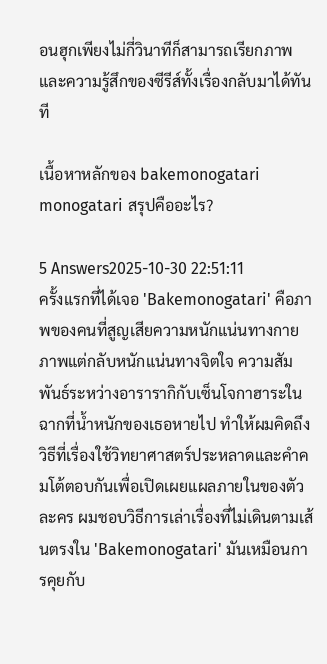อนฮุกเพียงไม่กี่วินาทีก็สามารถเรียกภาพและความรู้สึกของซีรีส์ทั้งเรื่องกลับมาได้ทันที

เนื้อหาหลักของ bakemonogatari monogatari สรุปคืออะไร?

5 Answers2025-10-30 22:51:11
ครั้งแรกที่ได้เจอ 'Bakemonogatari' คือภาพของคนที่สูญเสียความหนักแน่นทางกายภาพแต่กลับหนักแน่นทางจิตใจ ความสัมพันธ์ระหว่างอารารากิกับเซ็นโจกาฮาระในฉากที่น้ำหนักของเธอหายไป ทำให้ผมคิดถึงวิธีที่เรื่องใช้วิทยาศาสตร์ประหลาดและคำคมโต้ตอบกันเพื่อเปิดเผยแผลภายในของตัวละคร ผมชอบวิธีการเล่าเรื่องที่ไม่เดินตามเส้นตรงใน 'Bakemonogatari' มันเหมือนการคุยกับ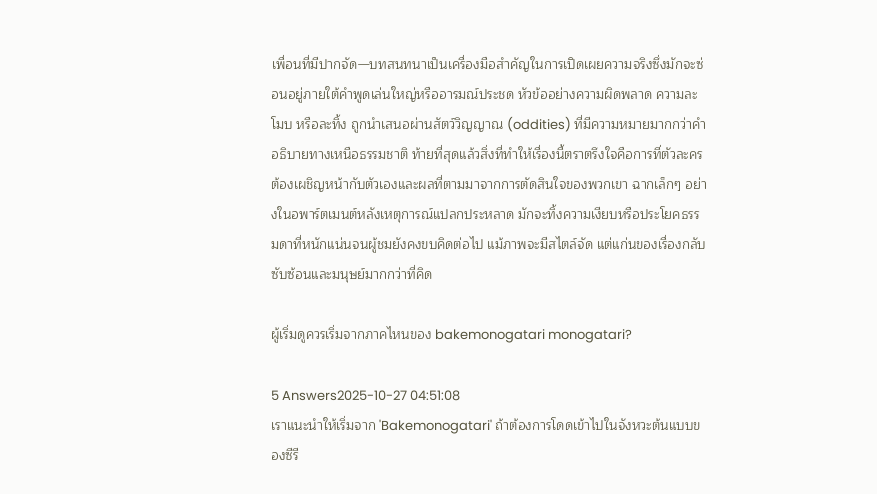เพื่อนที่มีปากจัด—บทสนทนาเป็นเครื่องมือสำคัญในการเปิดเผยความจริงซึ่งมักจะซ่อนอยู่ภายใต้คำพูดเล่นใหญ่หรืออารมณ์ประชด หัวข้ออย่างความผิดพลาด ความละโมบ หรือละทิ้ง ถูกนำเสนอผ่านสัตว์วิญญาณ (oddities) ที่มีความหมายมากกว่าคำอธิบายทางเหนือธรรมชาติ ท้ายที่สุดแล้วสิ่งที่ทำให้เรื่องนี้ตราตรึงใจคือการที่ตัวละครต้องเผชิญหน้ากับตัวเองและผลที่ตามมาจากการตัดสินใจของพวกเขา ฉากเล็กๆ อย่างในอพาร์ตเมนต์หลังเหตุการณ์แปลกประหลาด มักจะทิ้งความเงียบหรือประโยคธรรมดาที่หนักแน่นจนผู้ชมยังคงขบคิดต่อไป แม้ภาพจะมีสไตล์จัด แต่แก่นของเรื่องกลับซับซ้อนและมนุษย์มากกว่าที่คิด

ผู้เริ่มดูควรเริ่มจากภาคไหนของ bakemonogatari monogatari?

5 Answers2025-10-27 04:51:08
เราแนะนำให้เริ่มจาก 'Bakemonogatari' ถ้าต้องการโดดเข้าไปในจังหวะต้นแบบของซีรี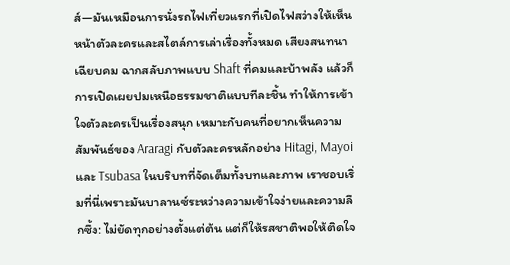ส์—มันเหมือนการนั่งรถไฟเที่ยวแรกที่เปิดไฟสว่างให้เห็นหน้าตัวละครและสไตล์การเล่าเรื่องทั้งหมด เสียงสนทนาเฉียบคม ฉากสลับภาพแบบ Shaft ที่คมและบ้าพลัง แล้วก็การเปิดเผยปมเหนือธรรมชาติแบบทีละชิ้น ทำให้การเข้าใจตัวละครเป็นเรื่องสนุก เหมาะกับคนที่อยากเห็นความสัมพันธ์ของ Araragi กับตัวละครหลักอย่าง Hitagi, Mayoi และ Tsubasa ในบริบทที่จัดเต็มทั้งบทและภาพ เราชอบเริ่มที่นี่เพราะมันบาลานซ์ระหว่างความเข้าใจง่ายและความลึกซึ้ง: ไม่ยัดทุกอย่างตั้งแต่ต้น แต่ก็ให้รสชาติพอให้ติดใจ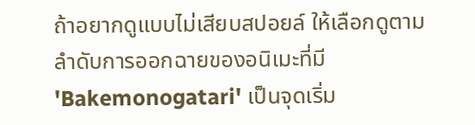ถ้าอยากดูแบบไม่เสียบสปอยล์ ให้เลือกดูตามลำดับการออกฉายของอนิเมะที่มี 'Bakemonogatari' เป็นจุดเริ่ม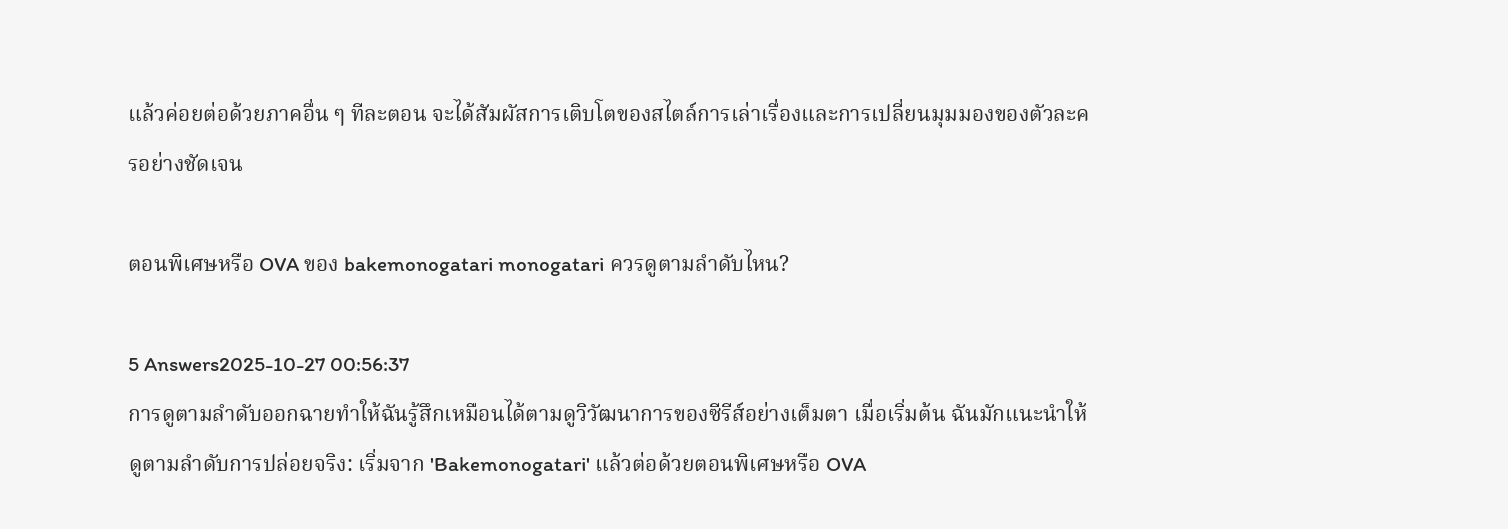แล้วค่อยต่อด้วยภาคอื่น ๆ ทีละตอน จะได้สัมผัสการเติบโตของสไตล์การเล่าเรื่องและการเปลี่ยนมุมมองของตัวละครอย่างชัดเจน

ตอนพิเศษหรือ OVA ของ bakemonogatari monogatari ควรดูตามลำดับไหน?

5 Answers2025-10-27 00:56:37
การดูตามลำดับออกฉายทำให้ฉันรู้สึกเหมือนได้ตามดูวิวัฒนาการของซีรีส์อย่างเต็มตา เมื่อเริ่มต้น ฉันมักแนะนำให้ดูตามลำดับการปล่อยจริง: เริ่มจาก 'Bakemonogatari' แล้วต่อด้วยตอนพิเศษหรือ OVA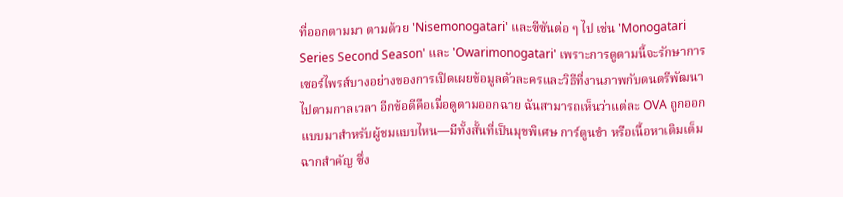ที่ออกตามมา ตามด้วย 'Nisemonogatari' และซีซันต่อ ๆ ไป เช่น 'Monogatari Series Second Season' และ 'Owarimonogatari' เพราะการดูตามนี้จะรักษาการเซอร์ไพรส์บางอย่างของการเปิดเผยข้อมูลตัวละครและวิธีที่งานภาพกับดนตรีพัฒนาไปตามกาลเวลา อีกข้อดีคือเมื่อดูตามออกฉาย ฉันสามารถเห็นว่าแต่ละ OVA ถูกออกแบบมาสำหรับผู้ชมแบบไหน—มีทั้งสั้นที่เป็นมุขพิเศษ การ์ตูนขำ หรือเนื้อหาเติมเต็มฉากสำคัญ ซึ่ง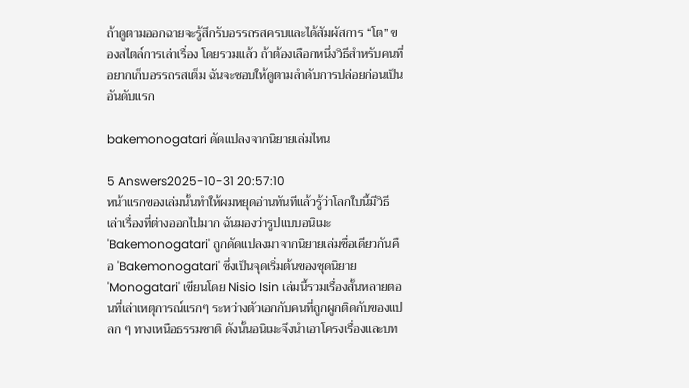ถ้าดูตามออกฉายจะรู้สึกรับอรรถรสครบและได้สัมผัสการ “โต” ของสไตล์การเล่าเรื่อง โดยรวมแล้ว ถ้าต้องเลือกหนึ่งวิธีสำหรับคนที่อยากเก็บอรรถรสเต็ม ฉันจะชอบให้ดูตามลำดับการปล่อยก่อนเป็นอันดับแรก

bakemonogatari ดัดแปลงจากนิยายเล่มไหน

5 Answers2025-10-31 20:57:10
หน้าแรกของเล่มนั้นทำให้ผมหยุดอ่านทันทีแล้วรู้ว่าโลกใบนี้มีวิธีเล่าเรื่องที่ต่างออกไปมาก ฉันมองว่ารูปแบบอนิเมะ 'Bakemonogatari' ถูกดัดแปลงมาจากนิยายเล่มชื่อเดียวกันคือ 'Bakemonogatari' ซึ่งเป็นจุดเริ่มต้นของชุดนิยาย 'Monogatari' เขียนโดย Nisio Isin เล่มนี้รวมเรื่องสั้นหลายตอนที่เล่าเหตุการณ์แรกๆ ระหว่างตัวเอกกับคนที่ถูกผูกติดกับของแปลก ๆ ทางเหนือธรรมชาติ ดังนั้นอนิเมะจึงนำเอาโครงเรื่องและบท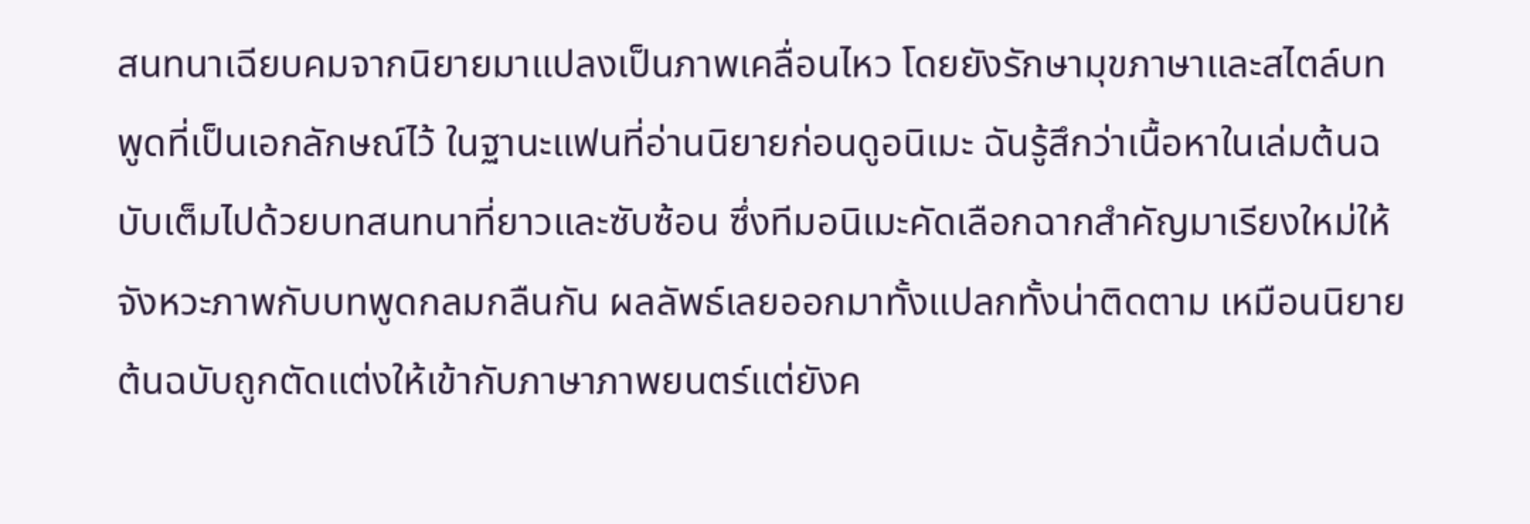สนทนาเฉียบคมจากนิยายมาแปลงเป็นภาพเคลื่อนไหว โดยยังรักษามุขภาษาและสไตล์บทพูดที่เป็นเอกลักษณ์ไว้ ในฐานะแฟนที่อ่านนิยายก่อนดูอนิเมะ ฉันรู้สึกว่าเนื้อหาในเล่มต้นฉบับเต็มไปด้วยบทสนทนาที่ยาวและซับซ้อน ซึ่งทีมอนิเมะคัดเลือกฉากสำคัญมาเรียงใหม่ให้จังหวะภาพกับบทพูดกลมกลืนกัน ผลลัพธ์เลยออกมาทั้งแปลกทั้งน่าติดตาม เหมือนนิยายต้นฉบับถูกตัดแต่งให้เข้ากับภาษาภาพยนตร์แต่ยังค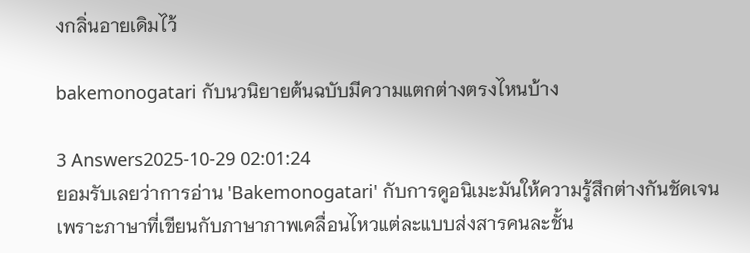งกลิ่นอายเดิมไว้

bakemonogatari กับนวนิยายต้นฉบับมีความแตกต่างตรงไหนบ้าง

3 Answers2025-10-29 02:01:24
ยอมรับเลยว่าการอ่าน 'Bakemonogatari' กับการดูอนิเมะมันให้ความรู้สึกต่างกันชัดเจน เพราะภาษาที่เขียนกับภาษาภาพเคลื่อนไหวแต่ละแบบส่งสารคนละชั้น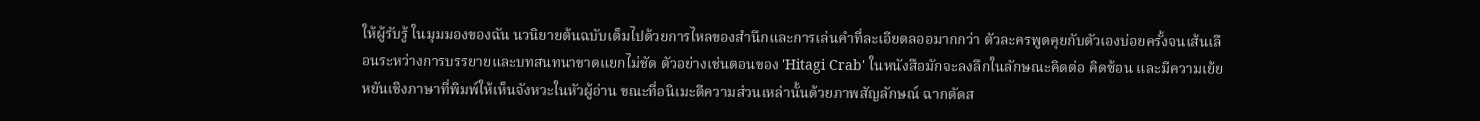ให้ผู้รับรู้ ในมุมมองของฉัน นวนิยายต้นฉบับเต็มไปด้วยการไหลของสำนึกและการเล่นคำที่ละเอียดลออมากกว่า ตัวละครพูดคุยกับตัวเองบ่อยครั้งจนเส้นเลือนระหว่างการบรรยายและบทสนทนาขาดแยกไม่ชัด ตัวอย่างเช่นตอนของ 'Hitagi Crab' ในหนังสือมักจะลงลึกในลักษณะคิดต่อ คิดซ้อน และมีความเย้ยหยันเชิงภาษาที่พิมพ์ให้เห็นจังหวะในหัวผู้อ่าน ขณะที่อนิเมะตีความส่วนเหล่านั้นด้วยภาพสัญลักษณ์ ฉากตัดส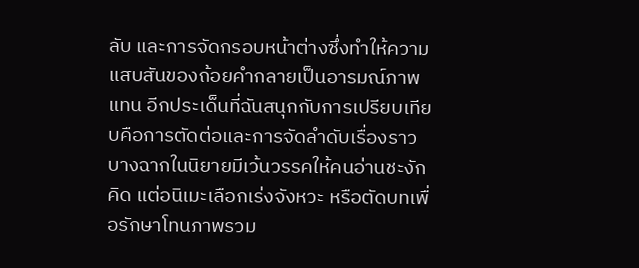ลับ และการจัดกรอบหน้าต่างซึ่งทำให้ความแสบสันของถ้อยคำกลายเป็นอารมณ์ภาพแทน อีกประเด็นที่ฉันสนุกกับการเปรียบเทียบคือการตัดต่อและการจัดลำดับเรื่องราว บางฉากในนิยายมีเว้นวรรคให้คนอ่านชะงักคิด แต่อนิเมะเลือกเร่งจังหวะ หรือตัดบทเพื่อรักษาโทนภาพรวม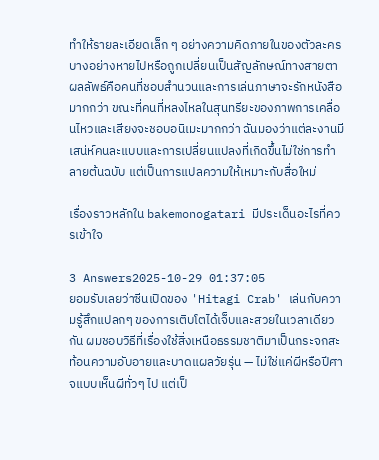ทำให้รายละเอียดเล็ก ๆ อย่างความคิดภายในของตัวละครบางอย่างหายไปหรือถูกเปลี่ยนเป็นสัญลักษณ์ทางสายตา ผลลัพธ์คือคนที่ชอบสำนวนและการเล่นภาษาจะรักหนังสือมากกว่า ขณะที่คนที่หลงไหลในสุนทรียะของภาพการเคลื่อนไหวและเสียงจะชอบอนิเมะมากกว่า ฉันมองว่าแต่ละงานมีเสน่ห์คนละแบบและการเปลี่ยนแปลงที่เกิดขึ้นไม่ใช่การทำลายต้นฉบับ แต่เป็นการแปลความให้เหมาะกับสื่อใหม่

เรื่องราวหลักใน bakemonogatari มีประเด็นอะไรที่ควรเข้าใจ

3 Answers2025-10-29 01:37:05
ยอมรับเลยว่าซีนเปิดของ 'Hitagi Crab' เล่นกับความรู้สึกแปลกๆ ของการเติบโตได้เจ็บและสวยในเวลาเดียวกัน ผมชอบวิธีที่เรื่องใช้สิ่งเหนือธรรมชาติมาเป็นกระจกสะท้อนความอับอายและบาดแผลวัยรุ่น — ไม่ใช่แค่ผีหรือปีศาจแบบเห็นผีทั่วๆ ไป แต่เป็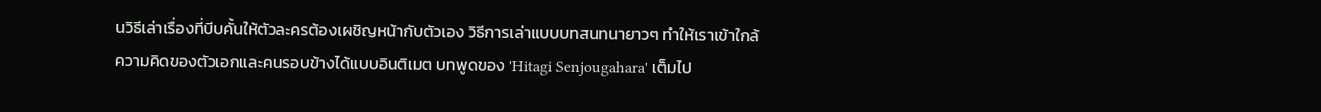นวิธีเล่าเรื่องที่บีบคั้นให้ตัวละครต้องเผชิญหน้ากับตัวเอง วิธีการเล่าแบบบทสนทนายาวๆ ทำให้เราเข้าใกล้ความคิดของตัวเอกและคนรอบข้างได้แบบอินติเมต บทพูดของ 'Hitagi Senjougahara' เต็มไป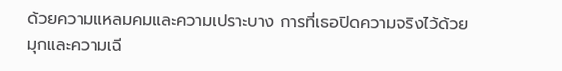ด้วยความแหลมคมและความเปราะบาง การที่เธอปิดความจริงไว้ด้วยมุกและความเฉี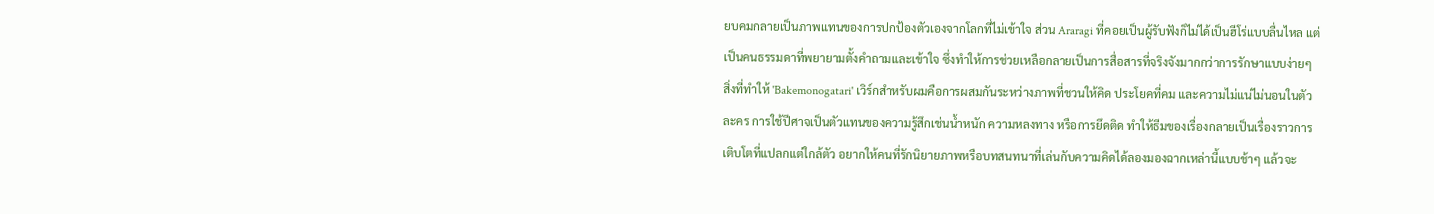ยบคมกลายเป็นภาพแทนของการปกป้องตัวเองจากโลกที่ไม่เข้าใจ ส่วน Araragi ที่คอยเป็นผู้รับฟังก็ไม่ได้เป็นฮีโร่แบบลื่นไหล แต่เป็นคนธรรมดาที่พยายามตั้งคำถามและเข้าใจ ซึ่งทำให้การช่วยเหลือกลายเป็นการสื่อสารที่จริงจังมากกว่าการรักษาแบบง่ายๆ สิ่งที่ทำให้ 'Bakemonogatari' เวิร์กสำหรับผมคือการผสมกันระหว่างภาพที่ชวนให้คิด ประโยคที่คม และความไม่แน่ไม่นอนในตัวละคร การใช้ปีศาจเป็นตัวแทนของความรู้สึกเช่นน้ำหนัก ความหลงทาง หรือการยึดติด ทำให้ธีมของเรื่องกลายเป็นเรื่องราวการเติบโตที่แปลกแต่ใกล้ตัว อยากให้คนที่รักนิยายภาพหรือบทสนทนาที่เล่นกับความคิดได้ลองมองฉากเหล่านี้แบบช้าๆ แล้วจะ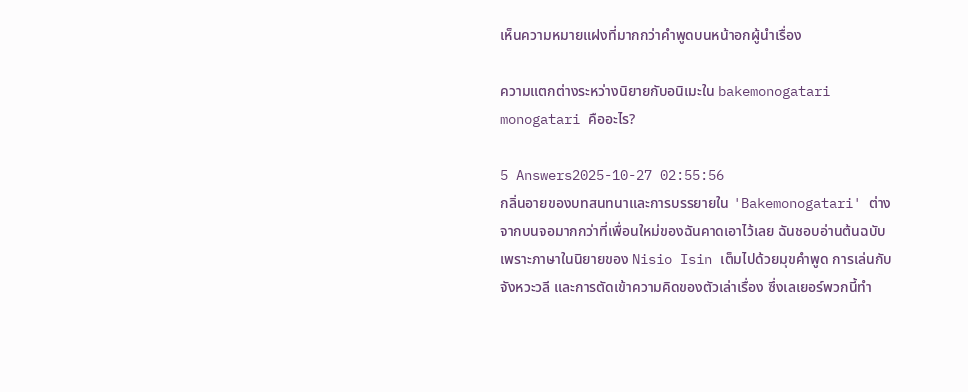เห็นความหมายแฝงที่มากกว่าคำพูดบนหน้าอกผู้นำเรื่อง

ความแตกต่างระหว่างนิยายกับอนิเมะใน bakemonogatari monogatari คืออะไร?

5 Answers2025-10-27 02:55:56
กลิ่นอายของบทสนทนาและการบรรยายใน 'Bakemonogatari' ต่างจากบนจอมากกว่าที่เพื่อนใหม่ของฉันคาดเอาไว้เลย ฉันชอบอ่านต้นฉบับเพราะภาษาในนิยายของ Nisio Isin เต็มไปด้วยมุขคำพูด การเล่นกับจังหวะวลี และการตัดเข้าความคิดของตัวเล่าเรื่อง ซึ่งเลเยอร์พวกนี้ทำ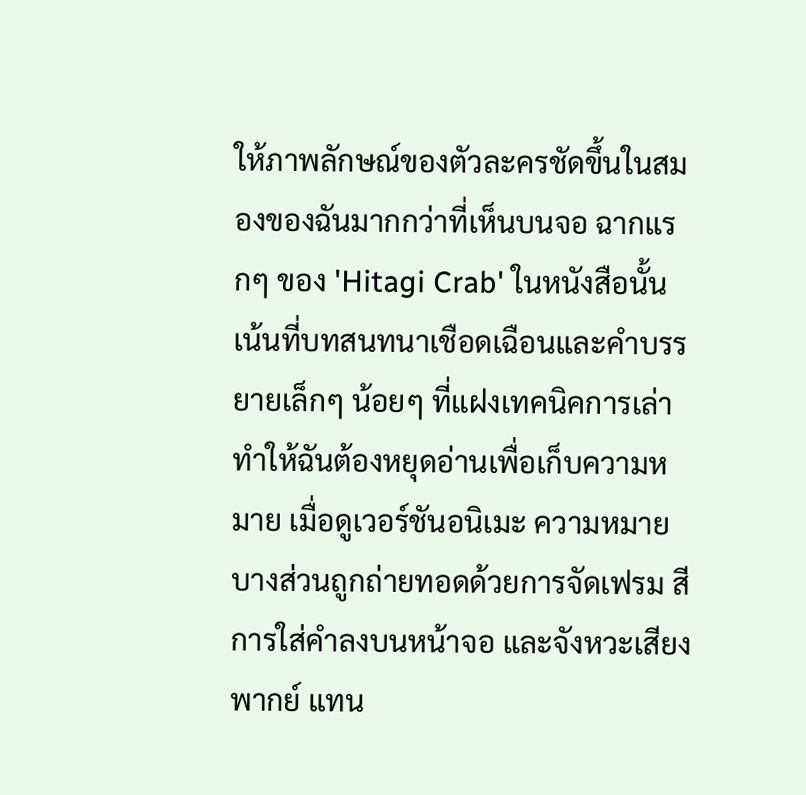ให้ภาพลักษณ์ของตัวละครชัดขึ้นในสมองของฉันมากกว่าที่เห็นบนจอ ฉากแรกๆ ของ 'Hitagi Crab' ในหนังสือนั้นเน้นที่บทสนทนาเชือดเฉือนและคำบรรยายเล็กๆ น้อยๆ ที่แฝงเทคนิคการเล่า ทำให้ฉันต้องหยุดอ่านเพื่อเก็บความหมาย เมื่อดูเวอร์ชันอนิเมะ ความหมายบางส่วนถูกถ่ายทอดด้วยการจัดเฟรม สี การใส่คำลงบนหน้าจอ และจังหวะเสียงพากย์ แทน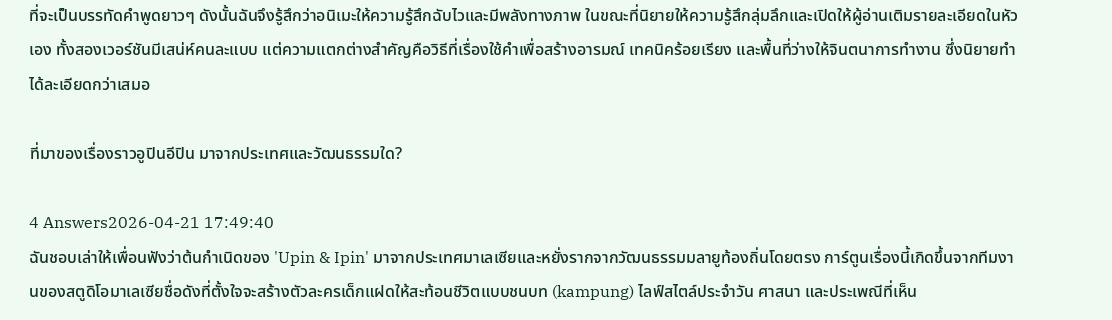ที่จะเป็นบรรทัดคำพูดยาวๆ ดังนั้นฉันจึงรู้สึกว่าอนิเมะให้ความรู้สึกฉับไวและมีพลังทางภาพ ในขณะที่นิยายให้ความรู้สึกลุ่มลึกและเปิดให้ผู้อ่านเติมรายละเอียดในหัวเอง ทั้งสองเวอร์ชันมีเสน่ห์คนละแบบ แต่ความแตกต่างสำคัญคือวิธีที่เรื่องใช้คำเพื่อสร้างอารมณ์ เทคนิคร้อยเรียง และพื้นที่ว่างให้จินตนาการทำงาน ซึ่งนิยายทำได้ละเอียดกว่าเสมอ

ที่มาของเรื่องราวอูปินอีปิน มาจากประเทศและวัฒนธรรมใด?

4 Answers2026-04-21 17:49:40
ฉันชอบเล่าให้เพื่อนฟังว่าต้นกำเนิดของ 'Upin & Ipin' มาจากประเทศมาเลเซียและหยั่งรากจากวัฒนธรรมมลายูท้องถิ่นโดยตรง การ์ตูนเรื่องนี้เกิดขึ้นจากทีมงานของสตูดิโอมาเลเซียชื่อดังที่ตั้งใจจะสร้างตัวละครเด็กแฝดให้สะท้อนชีวิตแบบชนบท (kampung) ไลฟ์สไตล์ประจำวัน ศาสนา และประเพณีที่เห็น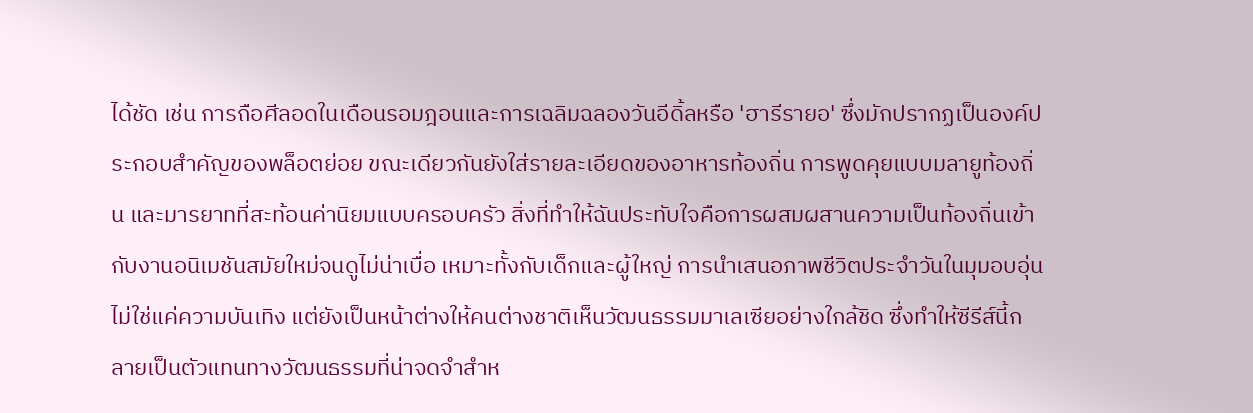ได้ชัด เช่น การถือศีลอดในเดือนรอมฎอนและการเฉลิมฉลองวันอีดิ้ลหรือ 'ฮารีรายอ' ซึ่งมักปรากฏเป็นองค์ประกอบสำคัญของพล็อตย่อย ขณะเดียวกันยังใส่รายละเอียดของอาหารท้องถิ่น การพูดคุยแบบมลายูท้องถิ่น และมารยาทที่สะท้อนค่านิยมแบบครอบครัว สิ่งที่ทำให้ฉันประทับใจคือการผสมผสานความเป็นท้องถิ่นเข้ากับงานอนิเมชันสมัยใหม่จนดูไม่น่าเบื่อ เหมาะทั้งกับเด็กและผู้ใหญ่ การนำเสนอภาพชีวิตประจำวันในมุมอบอุ่นไม่ใช่แค่ความบันเทิง แต่ยังเป็นหน้าต่างให้คนต่างชาติเห็นวัฒนธรรมมาเลเซียอย่างใกล้ชิด ซึ่งทำให้ซีรีส์นี้กลายเป็นตัวแทนทางวัฒนธรรมที่น่าจดจำสำห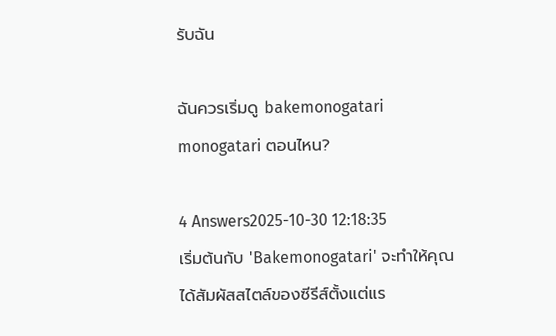รับฉัน

ฉันควรเริ่มดู bakemonogatari monogatari ตอนไหน?

4 Answers2025-10-30 12:18:35
เริ่มต้นกับ 'Bakemonogatari' จะทำให้คุณได้สัมผัสสไตล์ของซีรีส์ตั้งแต่แร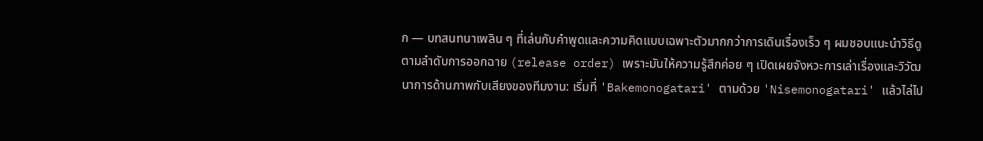ก — บทสนทนาเพลิน ๆ ที่เล่นกับคำพูดและความคิดแบบเฉพาะตัวมากกว่าการเดินเรื่องเร็ว ๆ ผมชอบแนะนำวิธีดูตามลำดับการออกฉาย (release order) เพราะมันให้ความรู้สึกค่อย ๆ เปิดเผยจังหวะการเล่าเรื่องและวิวัฒนาการด้านภาพกับเสียงของทีมงาน: เริ่มที่ 'Bakemonogatari' ตามด้วย 'Nisemonogatari' แล้วไล่ไป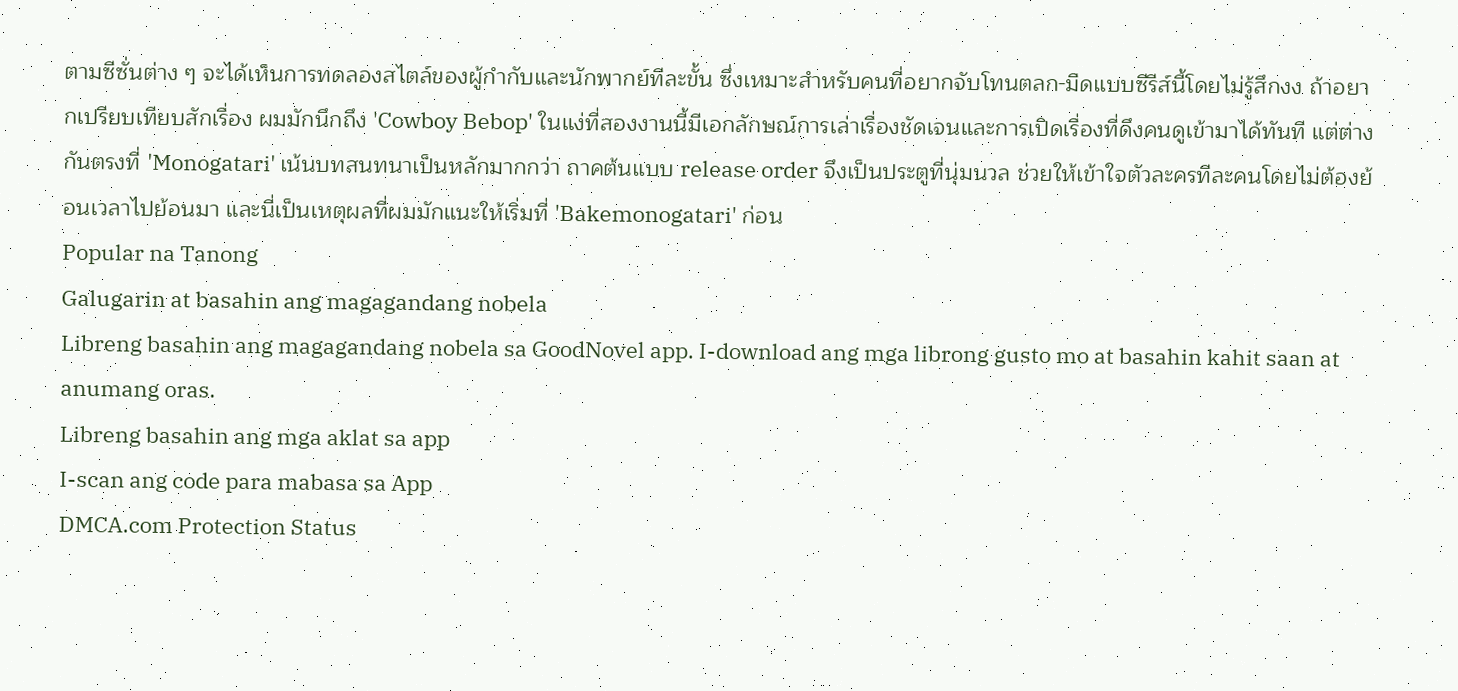ตามซีซั่นต่าง ๆ จะได้เห็นการทดลองสไตล์ของผู้กำกับและนักพากย์ทีละขั้น ซึ่งเหมาะสำหรับคนที่อยากจับโทนตลก-มืดแบบซีรีส์นี้โดยไม่รู้สึกงง ถ้าอยากเปรียบเทียบสักเรื่อง ผมมักนึกถึง 'Cowboy Bebop' ในแง่ที่สองงานนี้มีเอกลักษณ์การเล่าเรื่องชัดเจนและการเปิดเรื่องที่ดึงคนดูเข้ามาได้ทันที แต่ต่างกันตรงที่ 'Monogatari' เน้นบทสนทนาเป็นหลักมากกว่า ถาคต้นแบบ release order จึงเป็นประตูที่นุ่มนวล ช่วยให้เข้าใจตัวละครทีละคนโดยไม่ต้องย้อนเวลาไปย้อนมา และนี่เป็นเหตุผลที่ผมมักแนะให้เริ่มที่ 'Bakemonogatari' ก่อน
Popular na Tanong
Galugarin at basahin ang magagandang nobela
Libreng basahin ang magagandang nobela sa GoodNovel app. I-download ang mga librong gusto mo at basahin kahit saan at anumang oras.
Libreng basahin ang mga aklat sa app
I-scan ang code para mabasa sa App
DMCA.com Protection Status